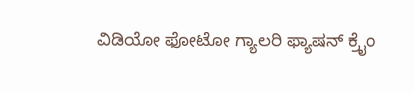ವಿಡಿಯೋ ಫೋಟೋ ಗ್ಯಾಲರಿ ಫ್ಯಾಷನ್ ಕ್ರೈಂ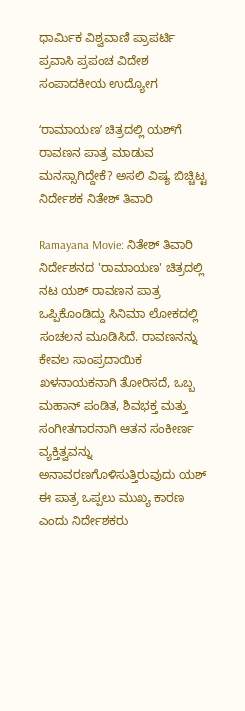ಧಾರ್ಮಿಕ ವಿಶ್ವವಾಣಿ ಪ್ರಾಪರ್ಟಿ ಪ್ರವಾಸಿ ಪ್ರಪಂಚ ವಿದೇಶ ಸಂಪಾದಕೀಯ ಉದ್ಯೋಗ

ʻರಾಮಾಯಣʼ ಚಿತ್ರದಲ್ಲಿ ಯಶ್‌ಗೆ ರಾವಣನ ಪಾತ್ರ ಮಾಡುವ ಮನಸ್ಸಾಗಿದ್ದೇಕೆ? ಅಸಲಿ ವಿಷ್ಯ ಬಿಚ್ಚಿಟ್ಟ ನಿರ್ದೇಶಕ ನಿತೇಶ್‌ ತಿವಾರಿ

Ramayana Movie: ನಿತೇಶ್ ತಿವಾರಿ ನಿರ್ದೇಶನದ 'ರಾಮಾಯಣ' ಚಿತ್ರದಲ್ಲಿ ನಟ ಯಶ್ ರಾವಣನ ಪಾತ್ರ ಒಪ್ಪಿಕೊಂಡಿದ್ದು ಸಿನಿಮಾ ಲೋಕದಲ್ಲಿ ಸಂಚಲನ ಮೂಡಿಸಿದೆ. ರಾವಣನನ್ನು ಕೇವಲ ಸಾಂಪ್ರದಾಯಿಕ ಖಳನಾಯಕನಾಗಿ ತೋರಿಸದೆ, ಒಬ್ಬ ಮಹಾನ್ ಪಂಡಿತ, ಶಿವಭಕ್ತ ಮತ್ತು ಸಂಗೀತಗಾರನಾಗಿ ಆತನ ಸಂಕೀರ್ಣ ವ್ಯಕ್ತಿತ್ವವನ್ನು ಅನಾವರಣಗೊಳಿಸುತ್ತಿರುವುದು ಯಶ್ ಈ ಪಾತ್ರ ಒಪ್ಪಲು ಮುಖ್ಯ ಕಾರಣ ಎಂದು ನಿರ್ದೇಶಕರು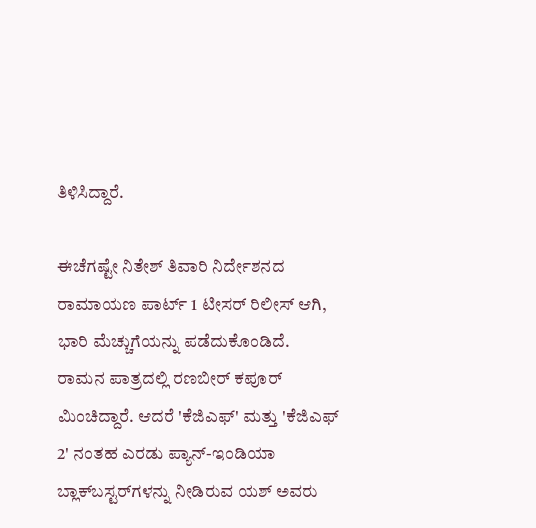ತಿಳಿಸಿದ್ದಾರೆ.

ಈಚೆಗಷ್ಟೇ ನಿತೇಶ್ ತಿವಾರಿ ನಿರ್ದೇಶನದ ರಾಮಾಯಣ ಪಾರ್ಟ್‌ 1 ಟೀಸರ್‌ ರಿಲೀಸ್‌ ಆಗಿ, ಭಾರಿ ಮೆಚ್ಚುಗೆಯನ್ನು ಪಡೆದುಕೊಂಡಿದೆ. ರಾಮನ ಪಾತ್ರದಲ್ಲಿ ರಣಬೀರ್ ಕಪೂರ್ ಮಿಂಚಿದ್ದಾರೆ. ಆದರೆ 'ಕೆಜಿಎಫ್' ಮತ್ತು 'ಕೆಜಿಎಫ್ 2' ನಂತಹ ಎರಡು ಪ್ಯಾನ್-ಇಂಡಿಯಾ ಬ್ಲಾಕ್‌ಬಸ್ಟರ್‌ಗಳನ್ನು ನೀಡಿರುವ ಯಶ್ ಅವರು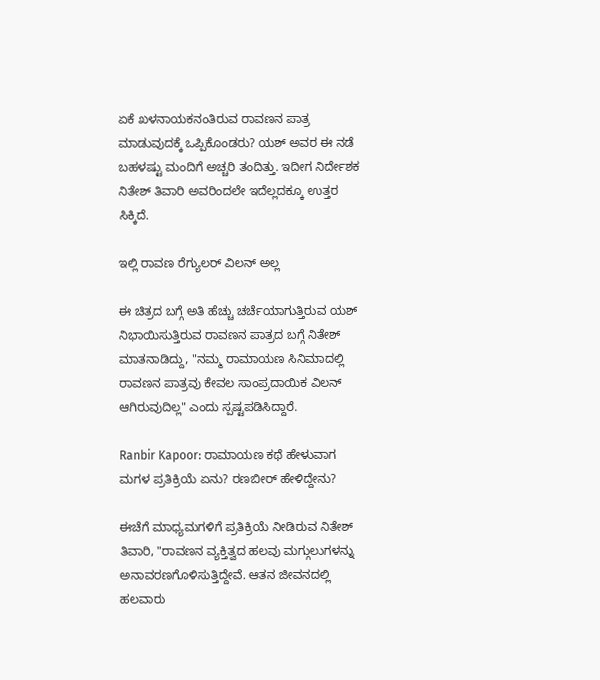ಏಕೆ ಖಳನಾಯಕನಂತಿರುವ ರಾವಣನ ಪಾತ್ರ ಮಾಡುವುದಕ್ಕೆ ಒಪ್ಪಿಕೊಂಡರು? ಯಶ್‌ ಅವರ ಈ ನಡೆ ಬಹಳಷ್ಟು ಮಂದಿಗೆ ಅಚ್ಚರಿ ತಂದಿತ್ತು. ಇದೀಗ ನಿರ್ದೇಶಕ ನಿತೇಶ್‌ ತಿವಾರಿ ಅವರಿಂದಲೇ ಇದೆಲ್ಲದಕ್ಕೂ ಉತ್ತರ ಸಿಕ್ಕಿದೆ.

ಇಲ್ಲಿ ರಾವಣ ರೆಗ್ಯುಲರ್‌ ವಿಲನ್‌ ಅಲ್ಲ

ಈ ಚಿತ್ರದ ಬಗ್ಗೆ ಅತಿ ಹೆಚ್ಚು ಚರ್ಚೆಯಾಗುತ್ತಿರುವ ಯಶ್‌ ನಿಭಾಯಿಸುತ್ತಿರುವ ರಾವಣನ ಪಾತ್ರದ ಬಗ್ಗೆ ನಿತೇಶ್‌ ಮಾತನಾಡಿದ್ದು, "ನಮ್ಮ ರಾಮಾಯಣ ಸಿನಿಮಾದಲ್ಲಿ ರಾವಣನ ಪಾತ್ರವು ಕೇವಲ ಸಾಂಪ್ರದಾಯಿಕ ವಿಲನ್ ಆಗಿರುವುದಿಲ್ಲ" ಎಂದು ಸ್ಪಷ್ಟಪಡಿಸಿದ್ದಾರೆ.

Ranbir Kapoor: ರಾಮಾಯಣ ಕಥೆ ಹೇಳುವಾಗ ಮಗಳ ಪ್ರತಿಕ್ರಿಯೆ ಏನು? ರಣಬೀರ್ ಹೇಳಿದ್ದೇನು?

ಈಚೆಗೆ ಮಾಧ್ಯಮಗಳಿಗೆ ಪ್ರತಿಕ್ರಿಯೆ ನೀಡಿರುವ ನಿತೇಶ್‌ ತಿವಾರಿ, "ರಾವಣನ ವ್ಯಕ್ತಿತ್ವದ ಹಲವು ಮಗ್ಗುಲುಗಳನ್ನು ಅನಾವರಣಗೊಳಿಸುತ್ತಿದ್ದೇವೆ. ಆತನ ಜೀವನದಲ್ಲಿ ಹಲವಾರು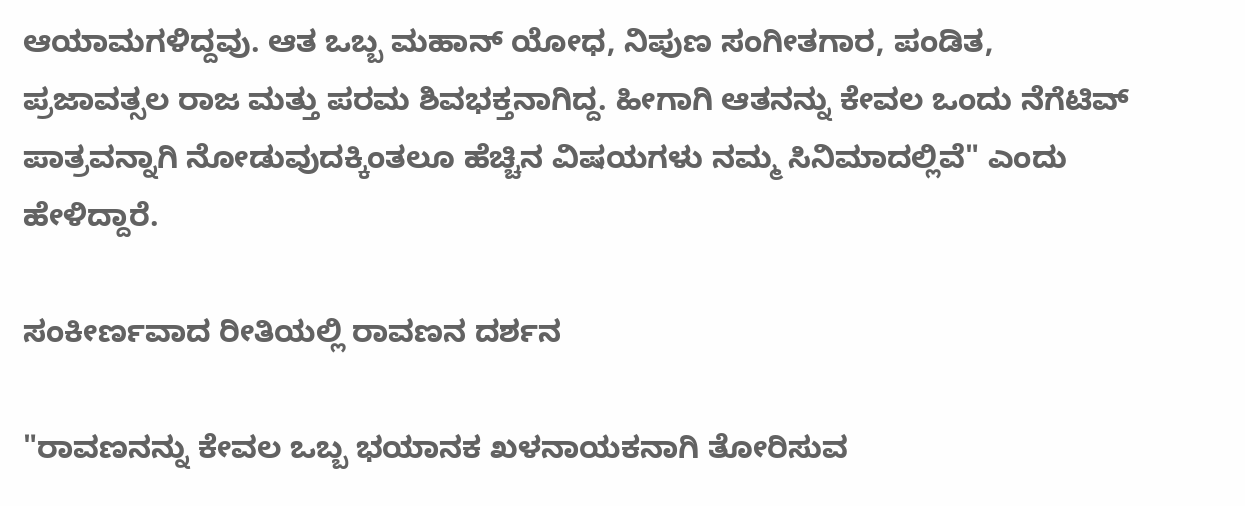ಆಯಾಮಗಳಿದ್ದವು. ಆತ ಒಬ್ಬ ಮಹಾನ್ ಯೋಧ, ನಿಪುಣ ಸಂಗೀತಗಾರ, ಪಂಡಿತ, ಪ್ರಜಾವತ್ಸಲ ರಾಜ ಮತ್ತು ಪರಮ ಶಿವಭಕ್ತನಾಗಿದ್ದ. ಹೀಗಾಗಿ ಆತನನ್ನು ಕೇವಲ ಒಂದು ನೆಗೆಟಿವ್‌ ಪಾತ್ರವನ್ನಾಗಿ ನೋಡುವುದಕ್ಕಿಂತಲೂ ಹೆಚ್ಚಿನ ವಿಷಯಗಳು ನಮ್ಮ ಸಿನಿಮಾದಲ್ಲಿವೆ" ಎಂದು ಹೇಳಿದ್ದಾರೆ.

ಸಂಕೀರ್ಣವಾದ ರೀತಿಯಲ್ಲಿ ರಾವಣನ ದರ್ಶನ

"ರಾವಣನನ್ನು ಕೇವಲ ಒಬ್ಬ ಭಯಾನಕ ಖಳನಾಯಕನಾಗಿ ತೋರಿಸುವ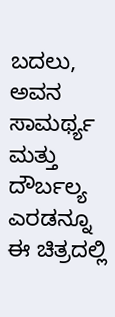ಬದಲು, ಅವನ ಸಾಮರ್ಥ್ಯ ಮತ್ತು ದೌರ್ಬಲ್ಯ ಎರಡನ್ನೂ ಈ ಚಿತ್ರದಲ್ಲಿ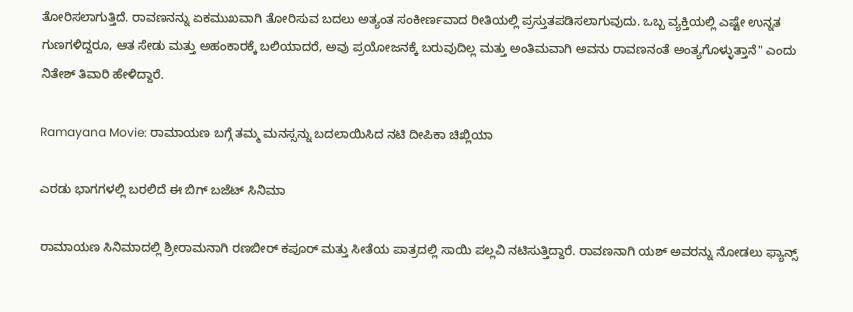ತೋರಿಸಲಾಗುತ್ತಿದೆ. ರಾವಣನನ್ನು ಏಕಮುಖವಾಗಿ ತೋರಿಸುವ ಬದಲು ಅತ್ಯಂತ ಸಂಕೀರ್ಣವಾದ ರೀತಿಯಲ್ಲಿ ಪ್ರಸ್ತುತಪಡಿಸಲಾಗುವುದು. ಒಬ್ಬ ವ್ಯಕ್ತಿಯಲ್ಲಿ ಎಷ್ಟೇ ಉನ್ನತ ಗುಣಗಳಿದ್ದರೂ, ಆತ ಸೇಡು ಮತ್ತು ಅಹಂಕಾರಕ್ಕೆ ಬಲಿಯಾದರೆ, ಅವು ಪ್ರಯೋಜನಕ್ಕೆ ಬರುವುದಿಲ್ಲ ಮತ್ತು ಅಂತಿಮವಾಗಿ ಅವನು ರಾವಣನಂತೆ ಅಂತ್ಯಗೊಳ್ಳುತ್ತಾನೆ" ಎಂದು ನಿತೇಶ್‌ ತಿವಾರಿ ಹೇಳಿದ್ದಾರೆ.

Ramayana Movie: ರಾಮಾಯಣ ಬಗ್ಗೆ ತಮ್ಮ ಮನಸ್ಸನ್ನು ಬದಲಾಯಿಸಿದ ನಟಿ ದೀಪಿಕಾ ಚಿಖ್ಲಿಯಾ

ಎರಡು ಭಾಗಗಳಲ್ಲಿ ಬರಲಿದೆ ಈ ಬಿಗ್‌ ಬಜೆಟ್‌ ಸಿನಿಮಾ

ರಾಮಾಯಣ ಸಿನಿಮಾದಲ್ಲಿ ಶ್ರೀರಾಮನಾಗಿ ರಣಬೀರ್ ಕಪೂರ್ ಮತ್ತು ಸೀತೆಯ ಪಾತ್ರದಲ್ಲಿ ಸಾಯಿ ಪಲ್ಲವಿ ನಟಿಸುತ್ತಿದ್ದಾರೆ. ರಾವಣನಾಗಿ ಯಶ್‌ ಅವರನ್ನು ನೋಡಲು ಫ್ಯಾನ್ಸ್‌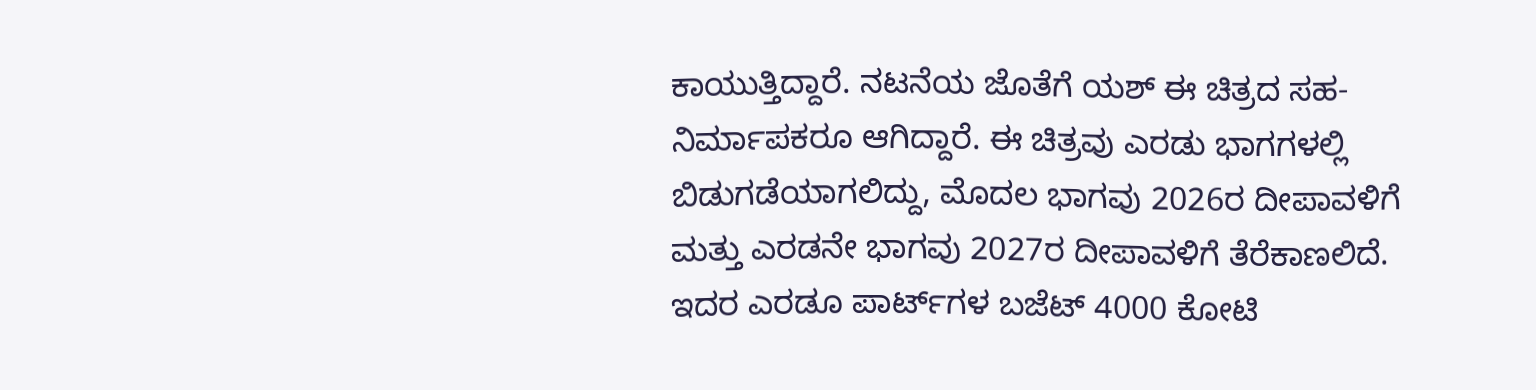ಕಾಯುತ್ತಿದ್ದಾರೆ. ನಟನೆಯ ಜೊತೆಗೆ ಯಶ್ ಈ ಚಿತ್ರದ ಸಹ-ನಿರ್ಮಾಪಕರೂ ಆಗಿದ್ದಾರೆ. ಈ ಚಿತ್ರವು ಎರಡು ಭಾಗಗಳಲ್ಲಿ ಬಿಡುಗಡೆಯಾಗಲಿದ್ದು, ಮೊದಲ ಭಾಗವು 2026ರ ದೀಪಾವಳಿಗೆ ಮತ್ತು ಎರಡನೇ ಭಾಗವು 2027ರ ದೀಪಾವಳಿಗೆ ತೆರೆಕಾಣಲಿದೆ. ಇದರ ಎರಡೂ ಪಾರ್ಟ್‌ಗಳ ಬಜೆಟ್‌ 4000 ಕೋಟಿ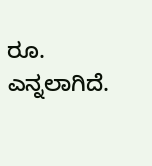ರೂ. ಎನ್ನಲಾಗಿದೆ.